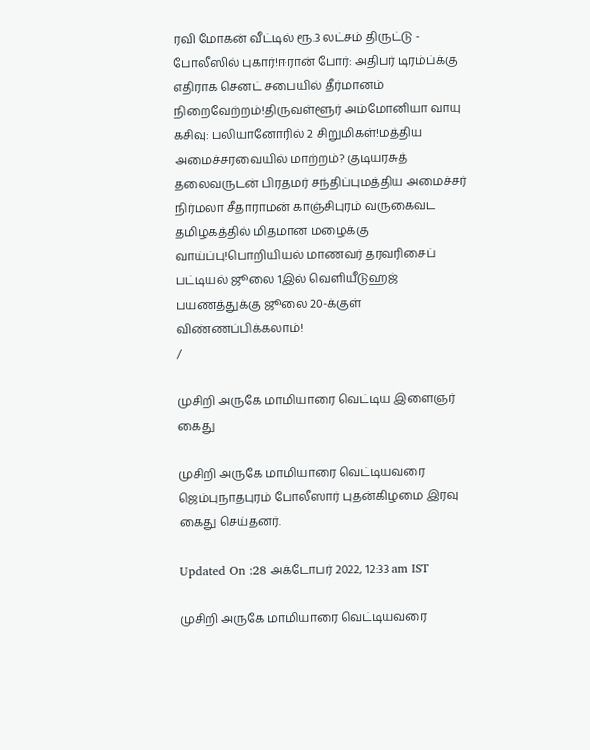ரவி மோகன் வீட்டில் ரூ.3 லட்சம் திருட்டு - போலீஸில் புகார்!ஈரான் போர்: அதிபர் டிரம்ப்க்கு எதிராக செனட் சபையில் தீர்மானம் நிறைவேற்றம்!திருவள்ளூர் அம்மோனியா வாயு கசிவு: பலியானோரில் 2 சிறுமிகள்!மத்திய அமைச்சரவையில் மாற்றம்? குடியரசுத் தலைவருடன் பிரதமர் சந்திப்புமத்திய அமைச்சர் நிர்மலா சீதாராமன் காஞ்சிபுரம் வருகைவட தமிழகத்தில் மிதமான மழைக்கு வாய்ப்பு!பொறியியல் மாணவர் தரவரிசைப் பட்டியல் ஜூலை 1இல் வெளியீடுஹஜ் பயணத்துக்கு ஜூலை 20-க்குள் விண்ணப்பிக்கலாம்!
/

முசிறி அருகே மாமியாரை வெட்டிய இளைஞர் கைது

முசிறி அருகே மாமியாரை வெட்டியவரை ஜெம்புநாதபுரம் போலீஸார் புதன்கிழமை இரவு கைது செய்தனர்.

Updated On :28 அக்டோபர் 2022, 12:33 am IST

முசிறி அருகே மாமியாரை வெட்டியவரை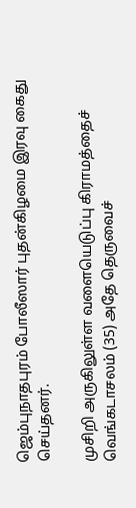ஜெம்புநாதபுரம் போலீஸார் புதன்கிழமை இரவு கைது செய்தனர்.

முசிறி அருகிலுள்ள வளையெடுப்பு கிராமத்தைச் வெங்கடாசலம் (35) அதே தெருவைச்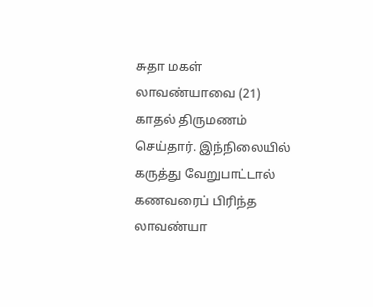சுதா மகள் லாவண்யாவை (21) காதல் திருமணம் செய்தார். இந்நிலையில் கருத்து வேறுபாட்டால் கணவரைப் பிரிந்த லாவண்யா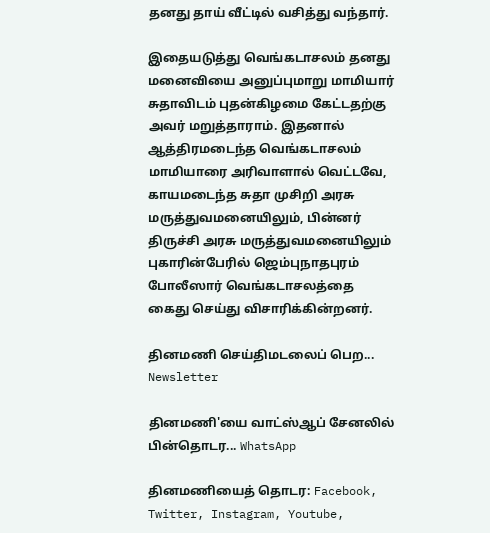தனது தாய் வீட்டில் வசித்து வந்தார்.

இதையடுத்து வெங்கடாசலம் தனது மனைவியை அனுப்புமாறு மாமியார் சுதாவிடம் புதன்கிழமை கேட்டதற்கு அவர் மறுத்தாராம். இதனால் ஆத்திரமடைந்த வெங்கடாசலம் மாமியாரை அரிவாளால் வெட்டவே, காயமடைந்த சுதா முசிறி அரசு மருத்துவமனையிலும், பின்னர் திருச்சி அரசு மருத்துவமனையிலும் புகாரின்பேரில் ஜெம்புநாதபுரம் போலீஸார் வெங்கடாசலத்தை கைது செய்து விசாரிக்கின்றனர்.

தினமணி செய்திமடலைப் பெற... Newsletter

தினமணி'யை வாட்ஸ்ஆப் சேனலில் பின்தொடர... WhatsApp

தினமணியைத் தொடர: Facebook, Twitter, Instagram, Youtube,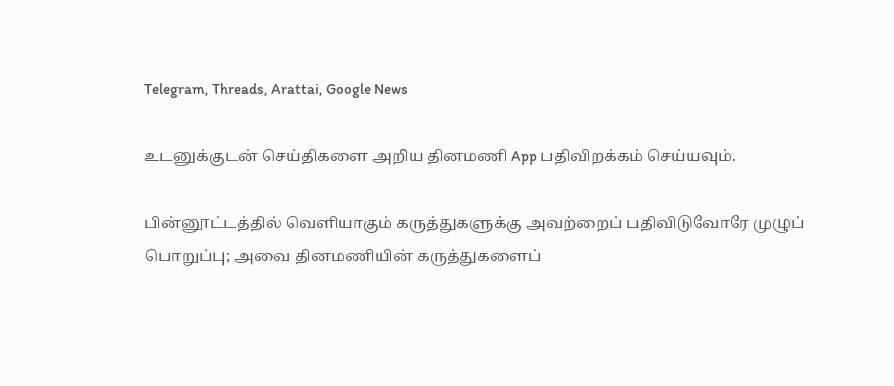Telegram, Threads, Arattai, Google News

உடனுக்குடன் செய்திகளை அறிய தினமணி App பதிவிறக்கம் செய்யவும்.

பின்னூட்டத்தில் வெளியாகும் கருத்துகளுக்கு அவற்றைப் பதிவிடுவோரே முழுப் பொறுப்பு; அவை தினமணியின் கருத்துகளைப்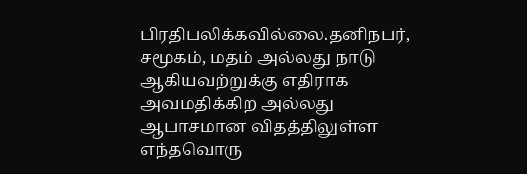பிரதிபலிக்கவில்லை.தனிநபர், சமூகம், மதம் அல்லது நாடு ஆகியவற்றுக்கு எதிராக அவமதிக்கிற அல்லது ஆபாசமான விதத்திலுள்ள எந்தவொரு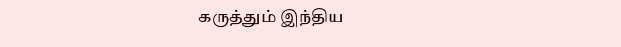கருத்தும் இந்திய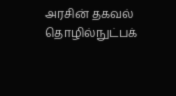அரசின் தகவல் தொழில்நுட்பக்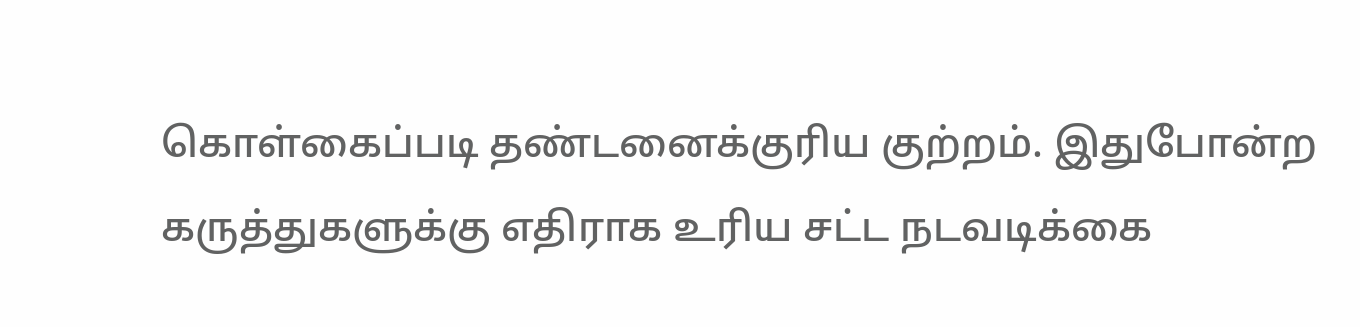கொள்கைப்படி தண்டனைக்குரிய குற்றம். இதுபோன்ற கருத்துகளுக்கு எதிராக உரிய சட்ட நடவடிக்கை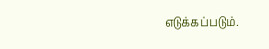எடுக்கப்படும்.